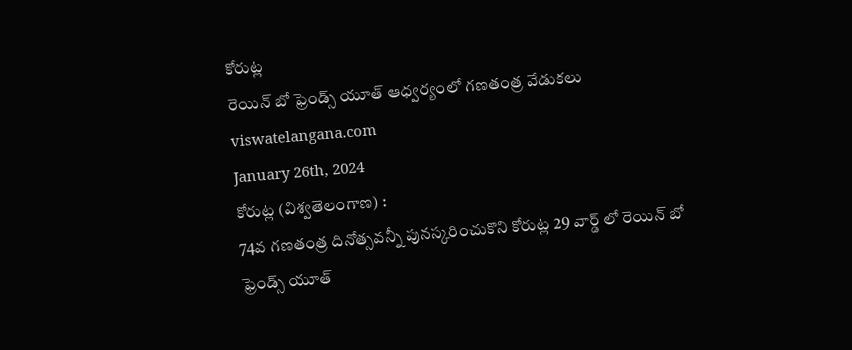కోరుట్ల
రెయిన్ బో ఫ్రెండ్స్ యూత్ ఆధ్వర్యంలో గణతంత్ర వేడుకలు
viswatelangana.com
January 26th, 2024
కోరుట్ల (విశ్వతెలంగాణ) :
74వ గణతంత్ర దినోత్సవన్నీ పునస్కరించుకొని కోరుట్ల 29 వార్డ్ లో రెయిన్ బో ఫ్రెండ్స్ యూత్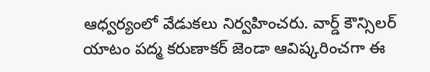ఆధ్వర్యంలో వేడుకలు నిర్వహించరు. వార్డ్ కౌన్సిలర్ యాటం పద్మ కరుణాకర్ జెండా ఆవిష్కరించగా ఈ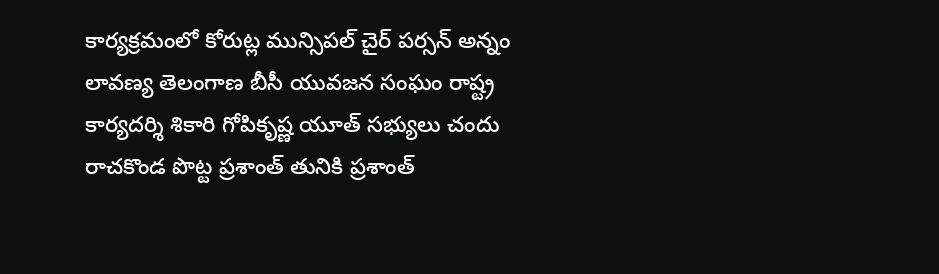కార్యక్రమంలో కోరుట్ల మున్సిపల్ చైర్ పర్సన్ అన్నం లావణ్య తెలంగాణ బీసీ యువజన సంఘం రాష్ట్ర కార్యదర్శి శికారి గోపికృష్ణ యూత్ సభ్యులు చందు రాచకొండ పొట్ట ప్రశాంత్ తునికి ప్రశాంత్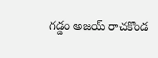గడ్డం అజయ్ రాచకొండ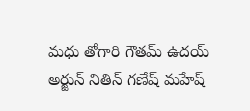మధు తోగారి గౌతమ్ ఉదయ్ అర్జున్ నితిన్ గణేష్ మహేష్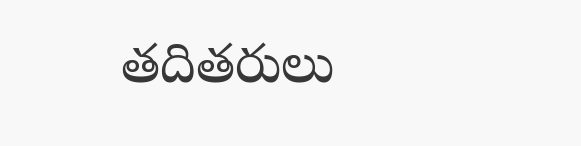తదితరులు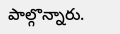పాల్గొన్నారు.